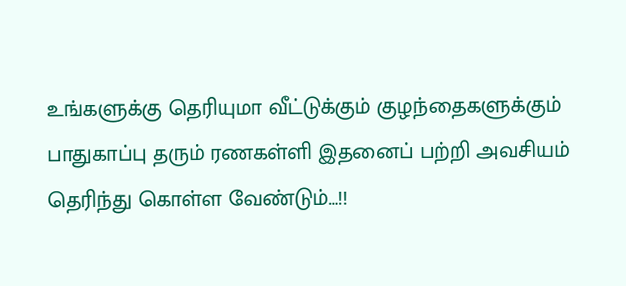உங்களுக்கு தெரியுமா வீட்டுக்கும் குழந்தைகளுக்கும் பாதுகாப்பு தரும் ரணகள்ளி இதனைப் பற்றி அவசியம் தெரிந்து கொள்ள வேண்டும்…!!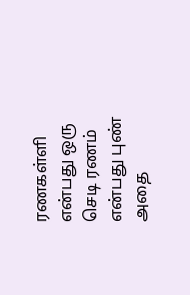ரணகள்ளி என்பது ஒரு செடி ரணம் என்பது புண் அதை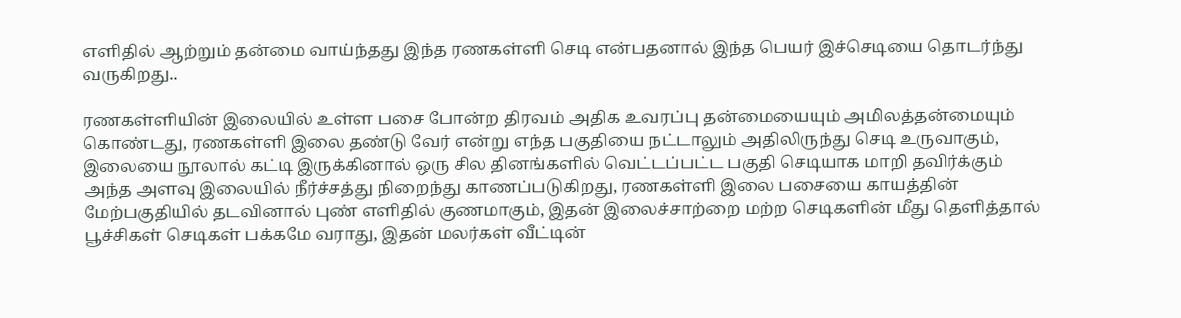எளிதில் ஆற்றும் தன்மை வாய்ந்தது இந்த ரணகள்ளி செடி என்பதனால் இந்த பெயர் இச்செடியை தொடர்ந்து வருகிறது..

ரணகள்ளியின் இலையில் உள்ள பசை போன்ற திரவம் அதிக உவரப்பு தன்மையையும் அமிலத்தன்மையும் கொண்டது, ரணகள்ளி இலை தண்டு வேர் என்று எந்த பகுதியை நட்டாலும் அதிலிருந்து செடி உருவாகும், இலையை நூலால் கட்டி இருக்கினால் ஒரு சில தினங்களில் வெட்டப்பட்ட பகுதி செடியாக மாறி தவிர்க்கும் அந்த அளவு இலையில் நீர்ச்சத்து நிறைந்து காணப்படுகிறது, ரணகள்ளி இலை பசையை காயத்தின் மேற்பகுதியில் தடவினால் புண் எளிதில் குணமாகும், இதன் இலைச்சாற்றை மற்ற செடிகளின் மீது தெளித்தால் பூச்சிகள் செடிகள் பக்கமே வராது, இதன் மலர்கள் வீட்டின்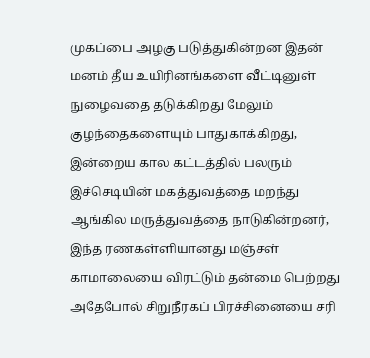முகப்பை அழகு படுத்துகின்றன இதன் மனம் தீய உயிரினங்களை வீட்டினுள் நுழைவதை தடுக்கிறது மேலும் குழந்தைகளையும் பாதுகாக்கிறது, இன்றைய கால கட்டத்தில் பலரும் இச்செடியின் மகத்துவத்தை மறந்து ஆங்கில மருத்துவத்தை நாடுகின்றனர், இந்த ரணகள்ளியானது மஞ்சள் காமாலையை விரட்டும் தன்மை பெற்றது அதேபோல் சிறுநீரகப் பிரச்சினையை சரி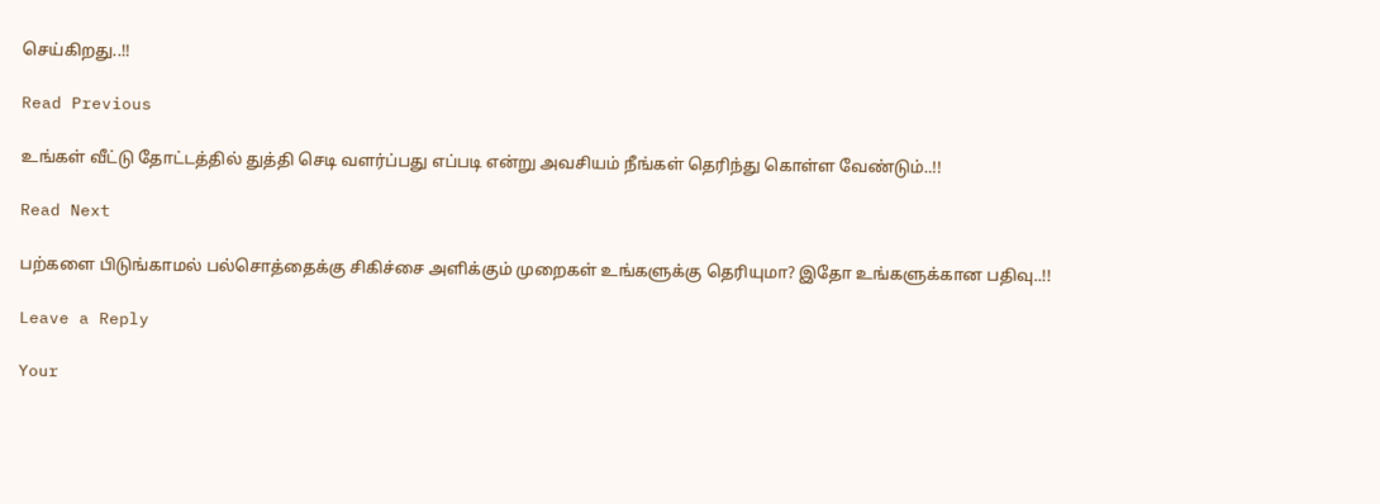செய்கிறது..!!

Read Previous

உங்கள் வீட்டு தோட்டத்தில் துத்தி செடி வளர்ப்பது எப்படி என்று அவசியம் நீங்கள் தெரிந்து கொள்ள வேண்டும்..!!

Read Next

பற்களை பிடுங்காமல் பல்சொத்தைக்கு சிகிச்சை அளிக்கும் முறைகள் உங்களுக்கு தெரியுமா? இதோ உங்களுக்கான பதிவு..!!

Leave a Reply

Your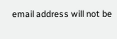email address will not be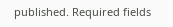published. Required fields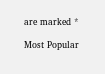are marked *

Most Popular